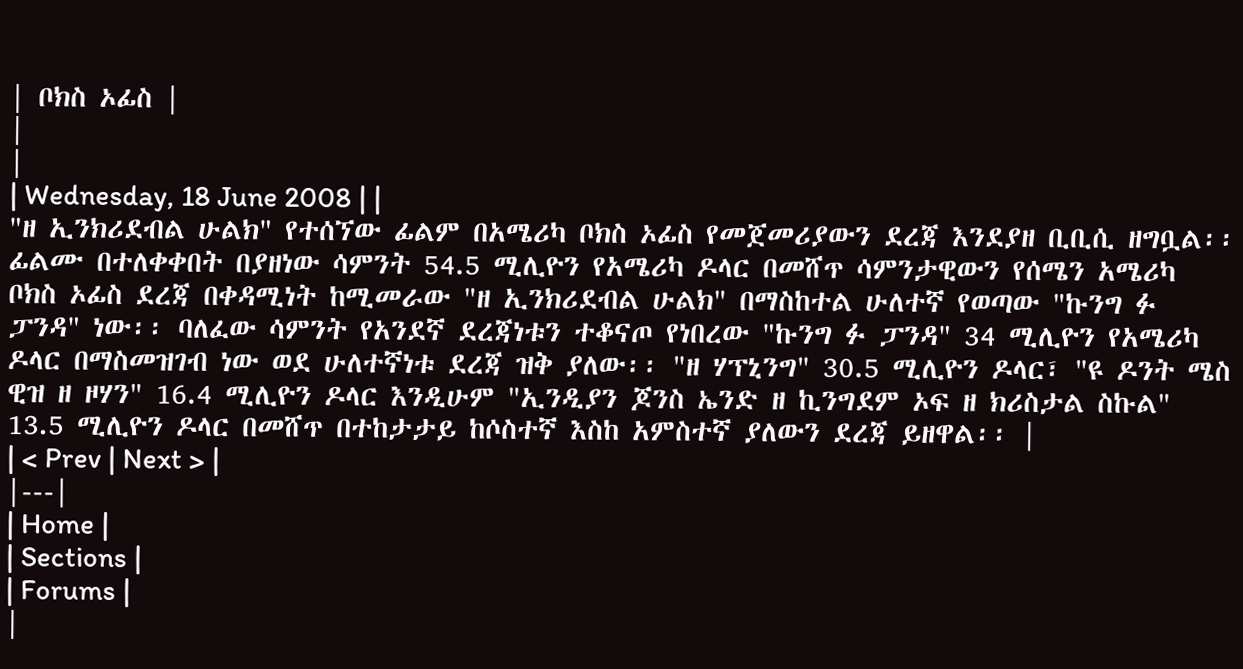| ቦክስ ኦፊስ |
|
|
| Wednesday, 18 June 2008 | |
"ዘ ኢንክሪደብል ሁልክ" የተሰኘው ፊልም በአሜሪካ ቦክስ ኦፊስ የመጀመሪያውን ደረጃ እንደያዘ ቢቢሲ ዘግቧል፡፡ ፊልሙ በተለቀቀበት በያዘነው ሳምንት 54.5 ሚሊዮን የአሜሪካ ዶላር በመሸጥ ሳምንታዊውን የሰሜን አሜሪካ ቦክስ ኦፊስ ደረጃ በቀዳሚነት ከሚመራው "ዘ ኢንክሪደብል ሁልክ" በማስከተል ሁለተኛ የወጣው "ኩንግ ፉ ፓንዳ" ነው፡፡ ባለፈው ሳምንት የአንደኛ ደረጃነቱን ተቆናጦ የነበረው "ኩንግ ፉ ፓንዳ" 34 ሚሊዮን የአሜሪካ ዶላር በማስመዝገብ ነው ወደ ሁለተኛነቱ ደረጃ ዝቅ ያለው፡፡ "ዘ ሃፕኒንግ" 30.5 ሚሊዮን ዶላር፣ "ዩ ዶንት ሜስ ዊዝ ዘ ዞሃን" 16.4 ሚሊዮን ዶላር እንዲሁም "ኢንዲያን ጆንስ ኤንድ ዘ ኪንግደም ኦፍ ዘ ክሪስታል ስኩል" 13.5 ሚሊዮን ዶላር በመሸጥ በተከታታይ ከሶስተኛ እስከ አምስተኛ ያለውን ደረጃ ይዘዋል፡፡ |
| < Prev | Next > |
|---|
| Home |
| Sections |
| Forums |
|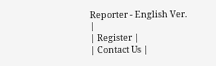Reporter - English Ver. |
| Register |
| Contact Us |